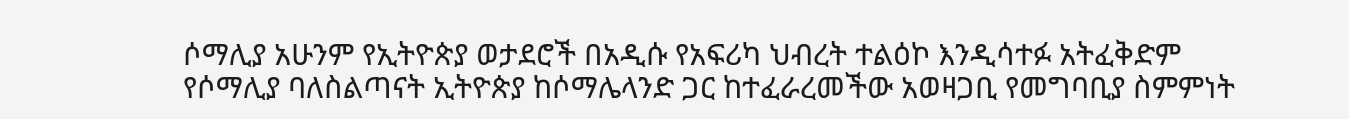ሶማሊያ አሁንም የኢትዮጵያ ወታደሮች በአዲሱ የአፍሪካ ህብረት ተልዕኮ እንዲሳተፉ አትፈቅድም
የሶማሊያ ባለስልጣናት ኢትዮጵያ ከሶማሌላንድ ጋር ከተፈራረመችው አወዛጋቢ የመግባቢያ ስምምነት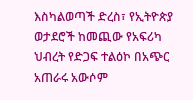እስካልወጣች ድረስ፣ የኢትዮጵያ ወታደሮች ከመጪው የአፍሪካ ህብረት የድጋፍ ተልዕኮ በአጭር አጠራሩ አውሶም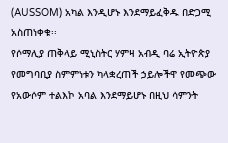(AUSSOM) አካል እንዲሆኑ እንደማይፈቅዱ በድጋሚ አስጠነቀቁ፡፡
የሶማሊያ ጠቅላይ ሚኒስትር ሃምዛ አብዲ ባሬ ኢትዮጵያ የመግባቢያ ስምምነቱን ካላቋረጠች ኃይሎችዋ የመጭው የአውሶም ተልእኮ አባል እንደማይሆኑ በዚህ ሳምንት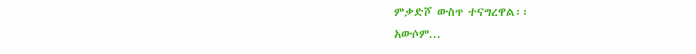ምቃድሾ ውስጥ ተናግረዋል፡፡
አውሶም...